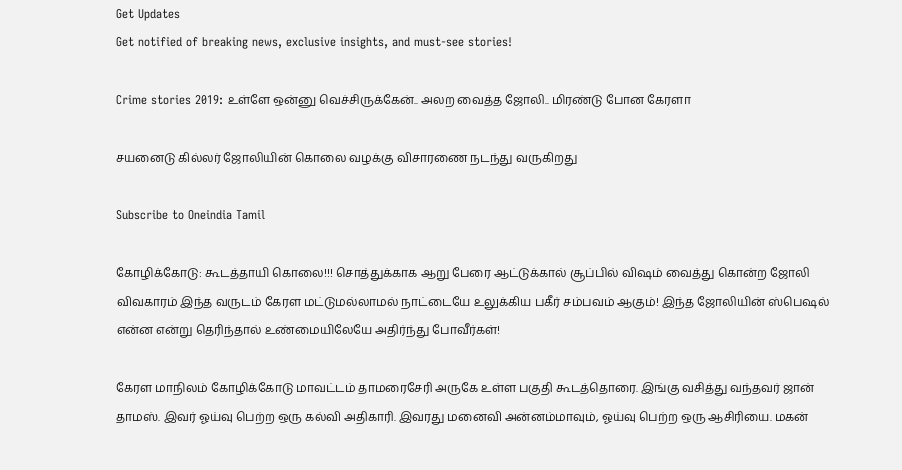Get Updates
Get notified of breaking news, exclusive insights, and must-see stories!

Crime stories 2019: உள்ளே ஒன்னு வெச்சிருக்கேன்.. அலற வைத்த ஜோலி.. மிரண்டு போன கேரளா

சயனைடு கில்லர் ஜோலியின் கொலை வழக்கு விசாரணை நடந்து வருகிறது

Subscribe to Oneindia Tamil

கோழிக்கோடு: கூடத்தாயி கொலை!!! சொத்துக்காக ஆறு பேரை ஆட்டுக்கால் சூப்பில் விஷம் வைத்து கொன்ற ஜோலி விவகாரம் இந்த வருடம் கேரள மட்டுமல்லாமல் நாட்டையே உலுக்கிய பகீர் சம்பவம் ஆகும்! இந்த ஜோலியின் ஸ்பெஷல் என்ன என்று தெரிந்தால் உண்மையிலேயே அதிர்ந்து போவீர்கள்!

கேரள மாநிலம் கோழிக்கோடு மாவட்டம் தாமரைசேரி அருகே உள்ள பகுதி கூடத்தொரை. இங்கு வசித்து வந்தவர் ஜான் தாமஸ். இவர் ஓய்வு பெற்ற ஒரு கல்வி அதிகாரி. இவரது மனைவி அன்னம்மாவும், ஓய்வு பெற்ற ஒரு ஆசிரியை. மகன்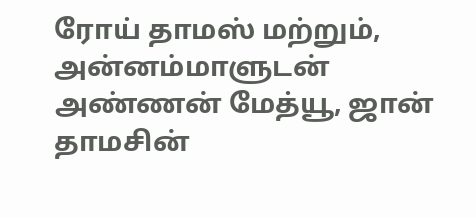ரோய் தாமஸ் மற்றும், அன்னம்மாளுடன் அண்ணன் மேத்யூ, ஜான் தாமசின்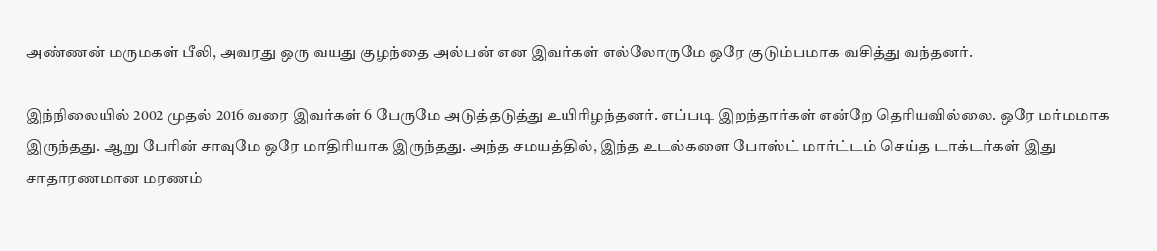அண்ணன் மருமகள் பீலி, அவரது ஒரு வயது குழந்தை அல்பன் என இவர்கள் எல்லோருமே ஒரே குடும்பமாக வசித்து வந்தனர்.

இந்நிலையில் 2002 முதல் 2016 வரை இவர்கள் 6 பேருமே அடுத்தடுத்து உயிரிழந்தனர். எப்படி இறந்தார்கள் என்றே தெரியவில்லை. ஒரே மர்மமாக இருந்தது. ஆறு பேரின் சாவுமே ஒரே மாதிரியாக இருந்தது. அந்த சமயத்தில், இந்த உடல்களை போஸ்ட் மார்ட்டம் செய்த டாக்டர்கள் இது சாதாரணமான மரணம்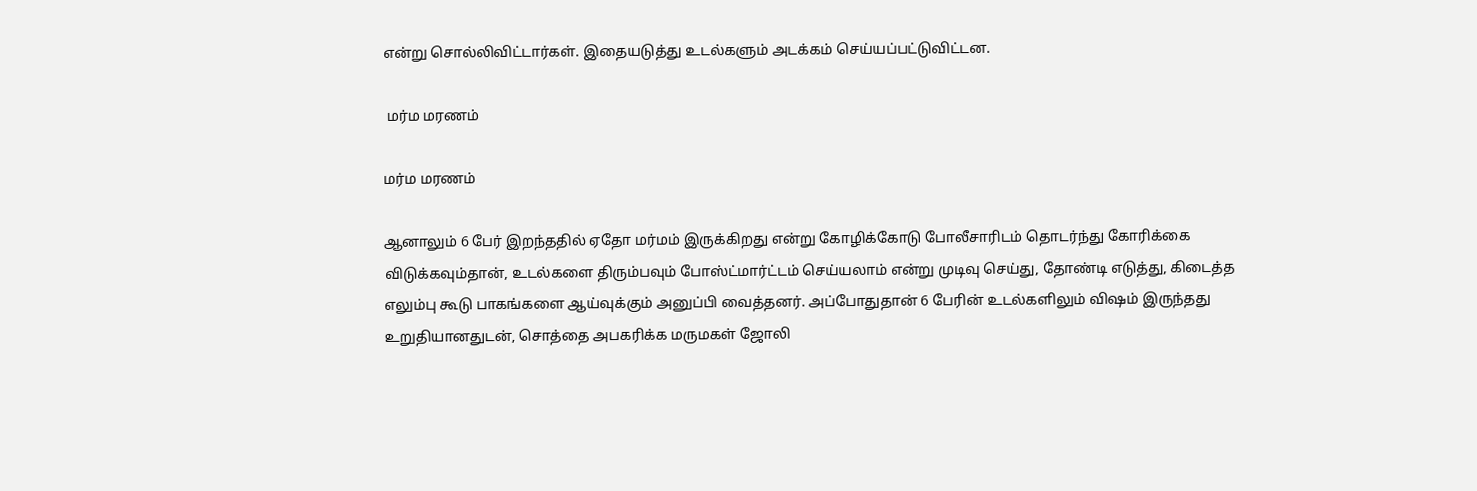என்று சொல்லிவிட்டார்கள். இதையடுத்து உடல்களும் அடக்கம் செய்யப்பட்டுவிட்டன.

 மர்ம மரணம்

மர்ம மரணம்

ஆனாலும் 6 பேர் இறந்ததில் ஏதோ மர்மம் இருக்கிறது என்று கோழிக்கோடு போலீசாரிடம் தொடர்ந்து கோரிக்கை விடுக்கவும்தான், உடல்களை திரும்பவும் போஸ்ட்மார்ட்டம் செய்யலாம் என்று முடிவு செய்து, தோண்டி எடுத்து, கிடைத்த எலும்பு கூடு பாகங்களை ஆய்வுக்கும் அனுப்பி வைத்தனர். அப்போதுதான் 6 பேரின் உடல்களிலும் விஷம் இருந்தது உறுதியானதுடன், சொத்தை அபகரிக்க மருமகள் ஜோலி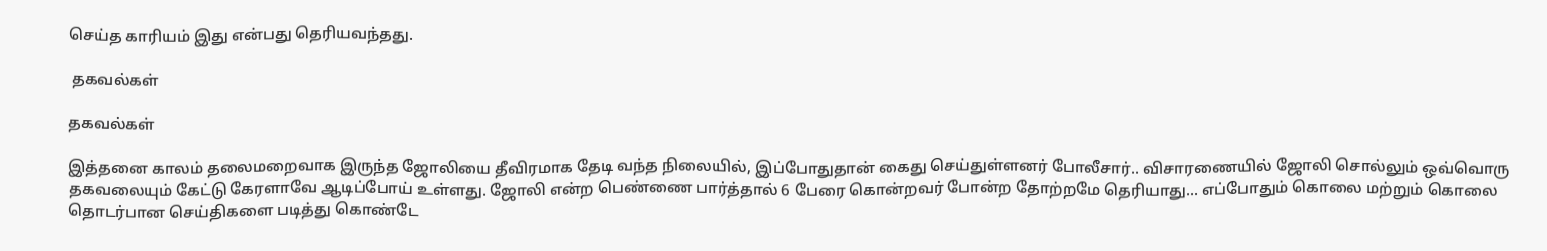செய்த காரியம் இது என்பது தெரியவந்தது.

 தகவல்கள்

தகவல்கள்

இத்தனை காலம் தலைமறைவாக இருந்த ஜோலியை தீவிரமாக தேடி வந்த நிலையில், இப்போதுதான் கைது செய்துள்ளனர் போலீசார்.. விசாரணையில் ஜோலி சொல்லும் ஒவ்வொரு தகவலையும் கேட்டு கேரளாவே ஆடிப்போய் உள்ளது. ஜோலி என்ற பெண்ணை பார்த்தால் 6 பேரை கொன்றவர் போன்ற தோற்றமே தெரியாது... எப்போதும் கொலை மற்றும் கொலை தொடர்பான செய்திகளை படித்து கொண்டே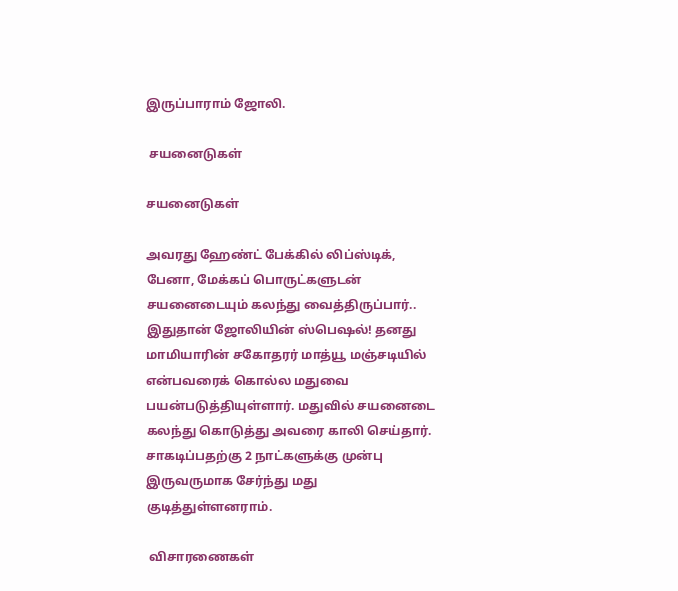இருப்பாராம் ஜோலி.

 சயனைடுகள்

சயனைடுகள்

அவரது ஹேண்ட் பேக்கில் லிப்ஸ்டிக், பேனா, மேக்கப் பொருட்களுடன் சயனைடையும் கலந்து வைத்திருப்பார்.. இதுதான் ஜோலியின் ஸ்பெஷல்! தனது மாமியாரின் சகோதரர் மாத்யூ மஞ்சடியில் என்பவரைக் கொல்ல மதுவை பயன்படுத்தியுள்ளார். மதுவில் சயனைடை கலந்து கொடுத்து அவரை காலி செய்தார். சாகடிப்பதற்கு 2 நாட்களுக்கு முன்பு இருவருமாக சேர்ந்து மது குடித்துள்ளனராம்.

 விசாரணைகள்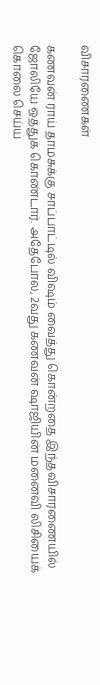விசாரணைகள்

கணவன் ராய் தாமசுக்கு சாப்பாட்டில் விஷம் வைத்து கொன்றதை இந்தவிசாரணையில் ஜோலியே ஒத்துக் கொண்டார். அதேபோல, 2வது கணவன் ஷாஜியின் மனைவி லிசியைக் கொலை செய்ய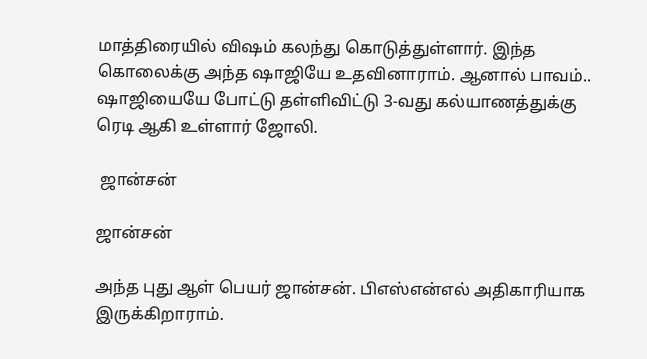மாத்திரையில் விஷம் கலந்து கொடுத்துள்ளார். இந்த கொலைக்கு அந்த ஷாஜியே உதவினாராம். ஆனால் பாவம்.. ஷாஜியையே போட்டு தள்ளிவிட்டு 3-வது கல்யாணத்துக்கு ரெடி ஆகி உள்ளார் ஜோலி.

 ஜான்சன்

ஜான்சன்

அந்த புது ஆள் பெயர் ஜான்சன். பிஎஸ்என்எல் அதிகாரியாக இருக்கிறாராம்.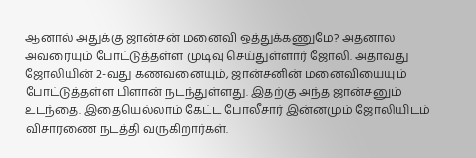ஆனால் அதுக்கு ஜான்சன் மனைவி ஒத்துக்கணுமே? அதனால அவரையும் போட்டுத்தள்ள முடிவு செய்துள்ளார் ஜோலி. அதாவது ஜோலியின் 2-வது கணவனையும், ஜான்சனின் மனைவியையும் போட்டுத்தள்ள பிளான் நடந்துள்ளது. இதற்கு அந்த ஜான்சனும் உடந்தை. இதையெல்லாம் கேட்ட போலீசார் இன்னமும் ஜோலியிடம் விசாரணை நடத்தி வருகிறார்கள்.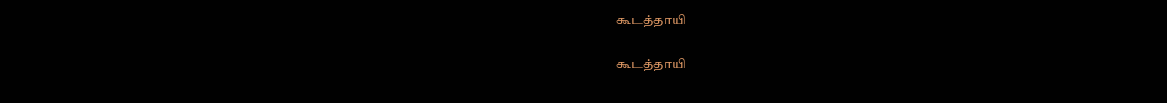கூடத்தாயி

கூடத்தாயி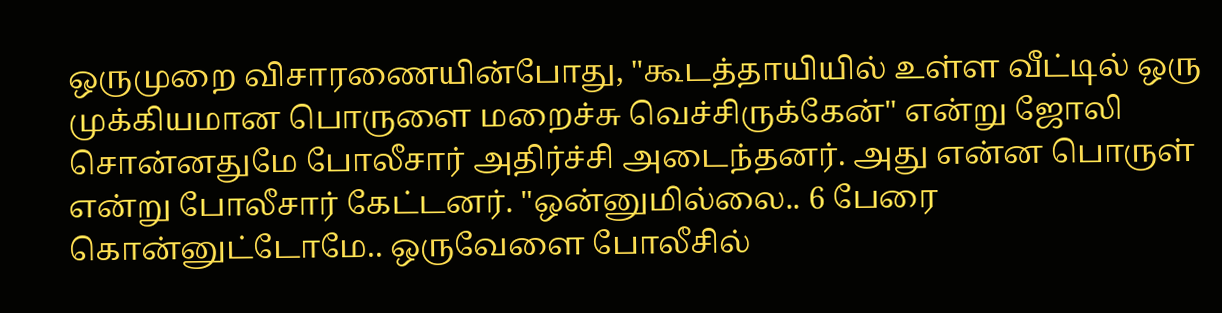ஒருமுறை விசாரணையின்போது, "கூடத்தாயியில் உள்ள வீட்டில் ஒரு முக்கியமான பொருளை மறைச்சு வெச்சிருக்கேன்" என்று ஜோலி சொன்னதுமே போலீசார் அதிர்ச்சி அடைந்தனர். அது என்ன பொருள் என்று போலீசார் கேட்டனர். "ஒன்னுமில்லை.. 6 பேரை கொன்னுட்டோமே.. ஒருவேளை போலீசில்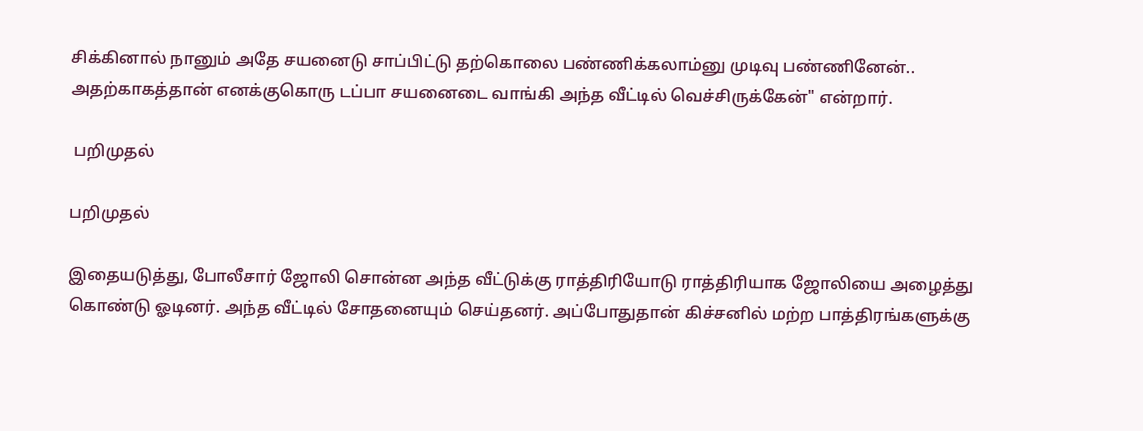சிக்கினால் நானும் அதே சயனைடு சாப்பிட்டு தற்கொலை பண்ணிக்கலாம்னு முடிவு பண்ணினேன்.. அதற்காகத்தான் எனக்குகொரு டப்பா சயனைடை வாங்கி அந்த வீட்டில் வெச்சிருக்கேன்" என்றார்.

 பறிமுதல்

பறிமுதல்

இதையடுத்து, போலீசார் ஜோலி சொன்ன அந்த வீட்டுக்கு ராத்திரியோடு ராத்திரியாக ஜோலியை அழைத்து கொண்டு ஓடினர். அந்த வீட்டில் சோதனையும் செய்தனர். அப்போதுதான் கிச்சனில் மற்ற பாத்திரங்களுக்கு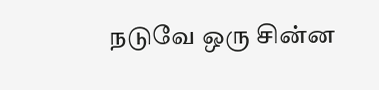நடுவே ஒரு சின்ன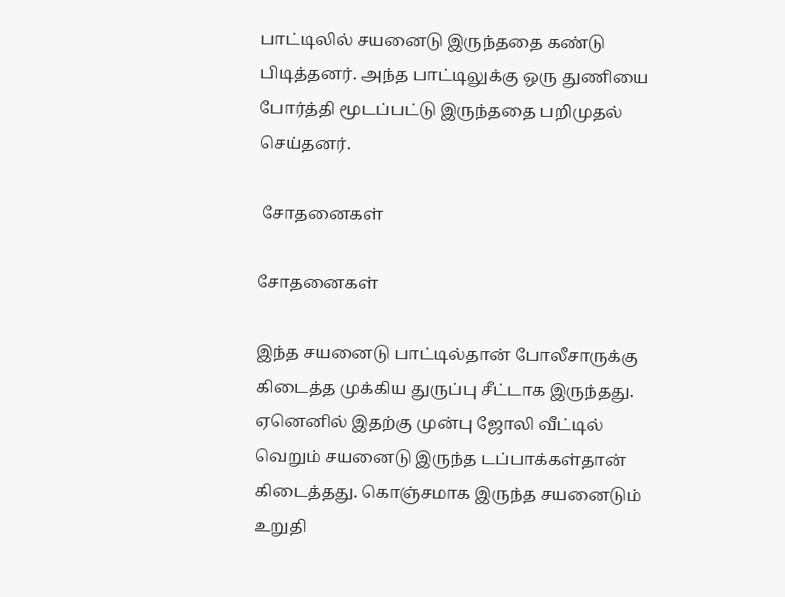பாட்டிலில் சயனைடு இருந்ததை கண்டு பிடித்தனர். அந்த பாட்டிலுக்கு ஒரு துணியை போர்த்தி மூடப்பட்டு இருந்ததை பறிமுதல் செய்தனர்.

 சோதனைகள்

சோதனைகள்

இந்த சயனைடு பாட்டில்தான் போலீசாருக்கு கிடைத்த முக்கிய துருப்பு சீட்டாக இருந்தது. ஏனெனில் இதற்கு முன்பு ஜோலி வீட்டில் வெறும் சயனைடு இருந்த டப்பாக்கள்தான் கிடைத்தது. கொஞ்சமாக இருந்த சயனைடும் உறுதி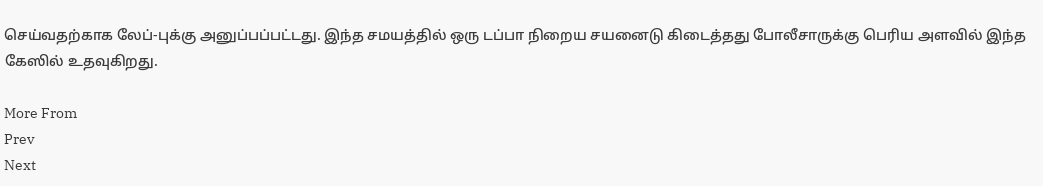செய்வதற்காக லேப்-புக்கு அனுப்பப்பட்டது. இந்த சமயத்தில் ஒரு டப்பா நிறைய சயனைடு கிடைத்தது போலீசாருக்கு பெரிய அளவில் இந்த கேஸில் உதவுகிறது.

More From
Prev
Next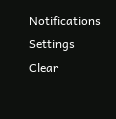Notifications
Settings
Clear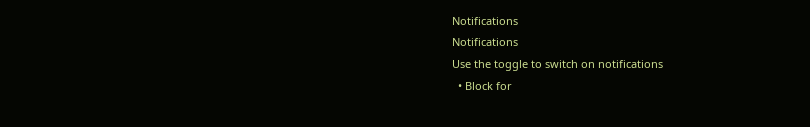Notifications
Notifications
Use the toggle to switch on notifications
  • Block for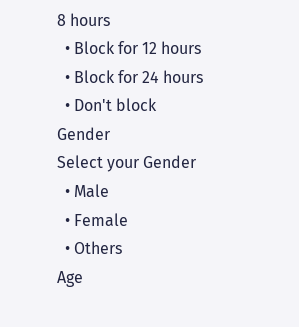8 hours
  • Block for 12 hours
  • Block for 24 hours
  • Don't block
Gender
Select your Gender
  • Male
  • Female
  • Others
Age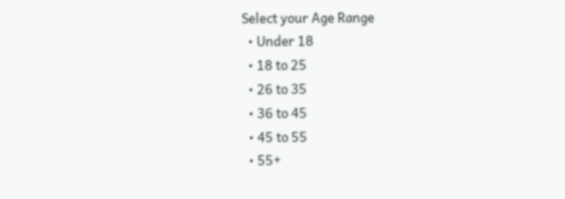Select your Age Range
  • Under 18
  • 18 to 25
  • 26 to 35
  • 36 to 45
  • 45 to 55
  • 55+